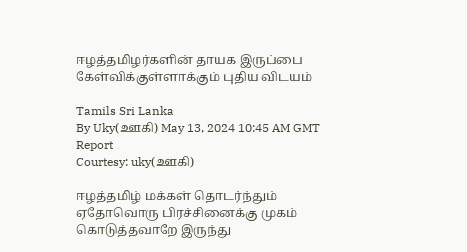ஈழத்தமிழர்களின் தாயக இருப்பை கேள்விக்குள்ளாக்கும் புதிய விடயம்

Tamils Sri Lanka
By Uky(ஊகி) May 13, 2024 10:45 AM GMT
Report
Courtesy: uky(ஊகி)

ஈழத்தமிழ் மக்கள் தொடர்ந்தும் ஏதோவொரு பிரச்சினைக்கு முகம் கொடுத்தவாறே இருந்து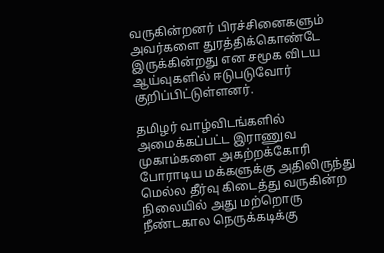வருகின்றனர் பிரச்சினைகளும் அவர்களை துரத்திக்கொண்டே இருக்கின்றது என சமூக விடய ஆய்வுகளில் ஈடுபடுவோர் குறிப்பிட்டுள்ளனர்.

தமிழர் வாழ்விடங்களில் அமைக்கப்பட்ட இராணுவ முகாம்களை அகற்றக்கோரி போராடிய மக்களுக்கு அதிலிருந்து மெல்ல தீர்வு கிடைத்து வருகின்ற நிலையில் அது மற்றொரு நீண்டகால நெருக்கடிக்கு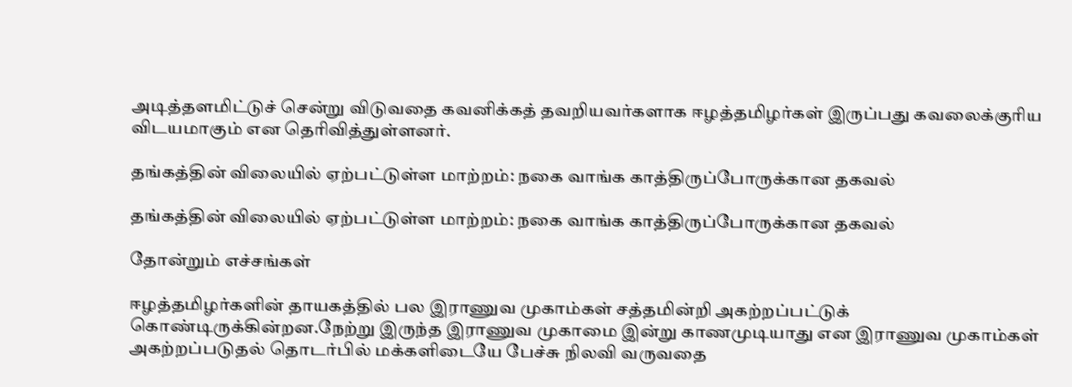அடித்தளமிட்டுச் சென்று விடுவதை கவனிக்கத் தவறியவர்களாக ஈழத்தமிழர்கள் இருப்பது கவலைக்குரிய விடயமாகும் என தெரிவித்துள்ளனர்.

தங்கத்தின் விலையில் ஏற்பட்டுள்ள மாற்றம்: நகை வாங்க காத்திருப்போருக்கான தகவல்

தங்கத்தின் விலையில் ஏற்பட்டுள்ள மாற்றம்: நகை வாங்க காத்திருப்போருக்கான தகவல்

தோன்றும் எச்சங்கள்

ஈழத்தமிழர்களின் தாயகத்தில் பல இராணுவ முகாம்கள் சத்தமின்றி அகற்றப்பட்டுக் கொண்டிருக்கின்றன.நேற்று இருந்த இராணுவ முகாமை இன்று காணமுடியாது என இராணுவ முகாம்கள் அகற்றப்படுதல் தொடர்பில் மக்களிடையே பேச்சு நிலவி வருவதை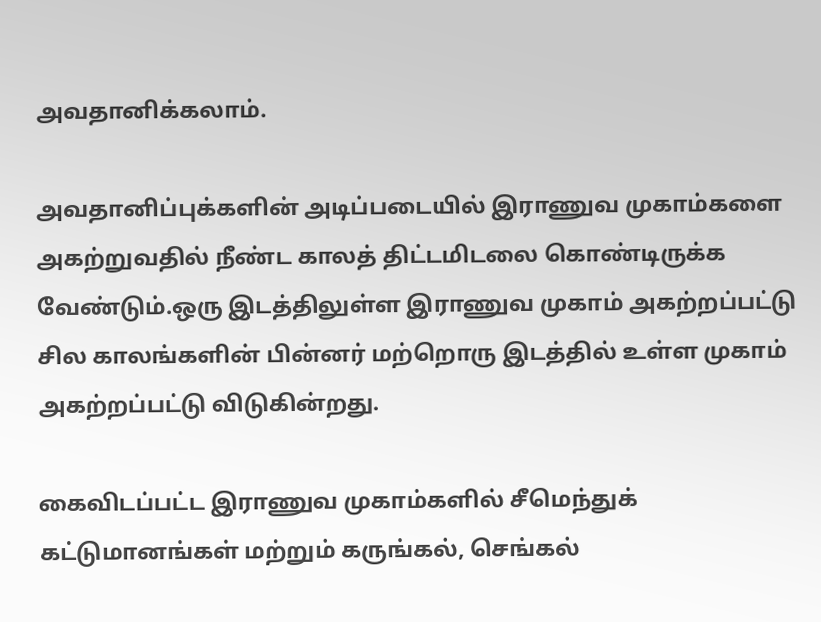அவதானிக்கலாம்.

அவதானிப்புக்களின் அடிப்படையில் இராணுவ முகாம்களை அகற்றுவதில் நீண்ட காலத் திட்டமிடலை கொண்டிருக்க வேண்டும்.ஒரு இடத்திலுள்ள இராணுவ முகாம் அகற்றப்பட்டு சில காலங்களின் பின்னர் மற்றொரு இடத்தில் உள்ள முகாம் அகற்றப்பட்டு விடுகின்றது.

கைவிடப்பட்ட இராணுவ முகாம்களில் சீமெந்துக் கட்டுமானங்கள் மற்றும் கருங்கல், செங்கல்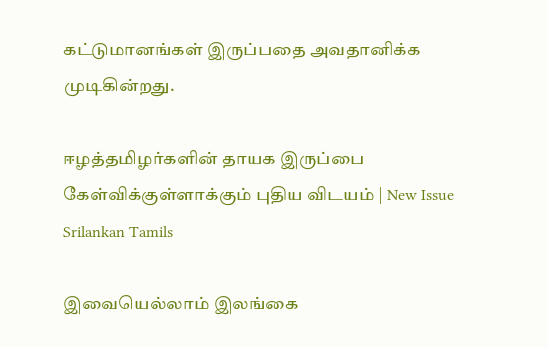கட்டுமானங்கள் இருப்பதை அவதானிக்க முடிகின்றது.

ஈழத்தமிழர்களின் தாயக இருப்பை கேள்விக்குள்ளாக்கும் புதிய விடயம் | New Issue Srilankan Tamils

இவையெல்லாம் இலங்கை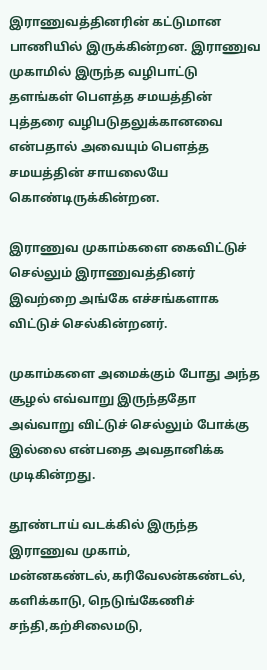இராணுவத்தினரின் கட்டுமான பாணியில் இருக்கின்றன. இராணுவ முகாமில் இருந்த வழிபாட்டு தளங்கள் பௌத்த சமயத்தின் புத்தரை வழிபடுதலுக்கானவை என்பதால் அவையும் பௌத்த சமயத்தின் சாயலையே கொண்டிருக்கின்றன.

இராணுவ முகாம்களை கைவிட்டுச் செல்லும் இராணுவத்தினர் இவற்றை அங்கே எச்சங்களாக விட்டுச் செல்கின்றனர்.

முகாம்களை அமைக்கும் போது அந்த சூழல் எவ்வாறு இருந்ததோ அவ்வாறு விட்டுச் செல்லும் போக்கு இல்லை என்பதை அவதானிக்க முடிகின்றது.

தூண்டாய் வடக்கில் இருந்த இராணுவ முகாம், மன்னகண்டல்,கரிவேலன்கண்டல், களிக்காடு, நெடுங்கேணிச் சந்தி,கற்சிலைமடு,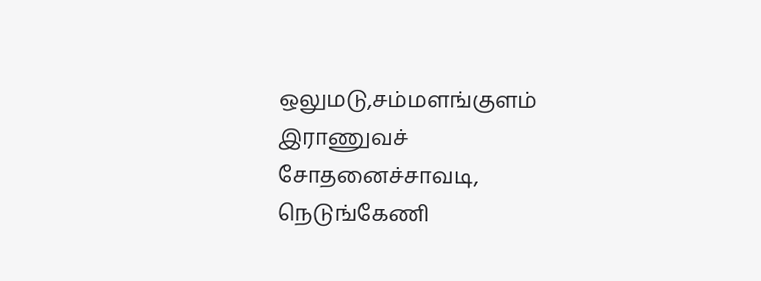ஒலுமடு,சம்மளங்குளம் இராணுவச் சோதனைச்சாவடி, நெடுங்கேணி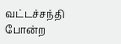வட்டச்சந்தி போன்ற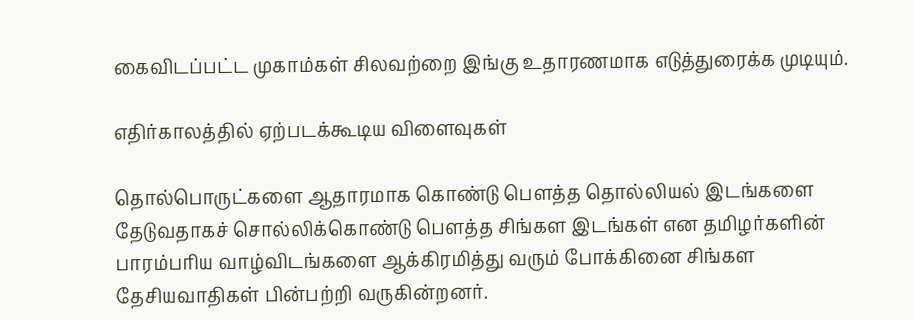கைவிடப்பட்ட முகாம்கள் சிலவற்றை இங்கு உதாரணமாக எடுத்துரைக்க முடியும்.

எதிர்காலத்தில் ஏற்படக்கூடிய விளைவுகள்

தொல்பொருட்களை ஆதாரமாக கொண்டு பௌத்த தொல்லியல் இடங்களை தேடுவதாகச் சொல்லிக்கொண்டு பௌத்த சிங்கள இடங்கள் என தமிழர்களின் பாரம்பரிய வாழ்விடங்களை ஆக்கிரமித்து வரும் போக்கினை சிங்கள தேசியவாதிகள் பின்பற்றி வருகின்றனர்.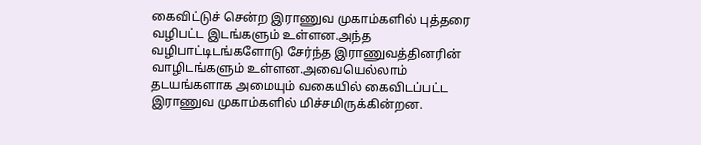கைவிட்டுச் சென்ற இராணுவ முகாம்களில் புத்தரை வழிபட்ட இடங்களும் உள்ளன.அந்த வழிபாட்டிடங்களோடு சேர்ந்த இராணுவத்தினரின் வாழிடங்களும் உள்ளன.அவையெல்லாம் தடயங்களாக அமையும் வகையில் கைவிடப்பட்ட இராணுவ முகாம்களில் மிச்சமிருக்கின்றன.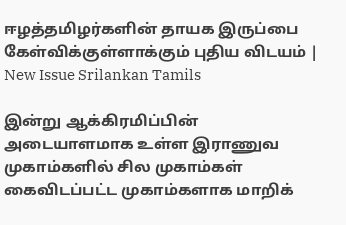ஈழத்தமிழர்களின் தாயக இருப்பை கேள்விக்குள்ளாக்கும் புதிய விடயம் | New Issue Srilankan Tamils

இன்று ஆக்கிரமிப்பின் அடையாளமாக உள்ள இராணுவ முகாம்களில் சில முகாம்கள் கைவிடப்பட்ட முகாம்களாக மாறிக்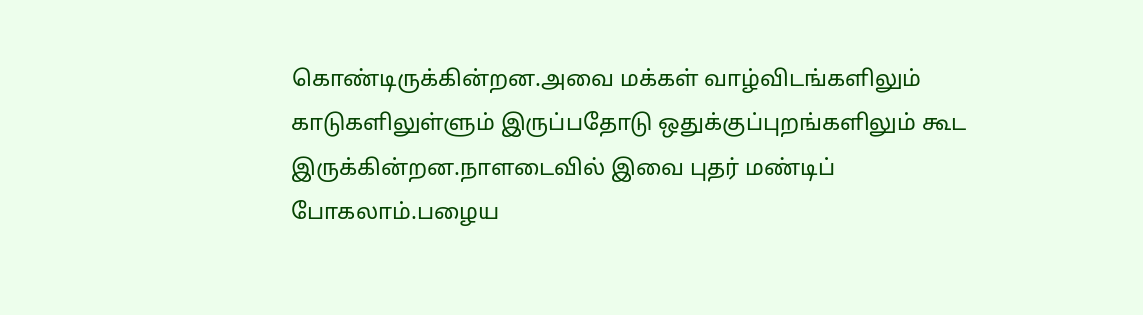கொண்டிருக்கின்றன.அவை மக்கள் வாழ்விடங்களிலும் காடுகளிலுள்ளும் இருப்பதோடு ஒதுக்குப்புறங்களிலும் கூட இருக்கின்றன.நாளடைவில் இவை புதர் மண்டிப் போகலாம்.பழைய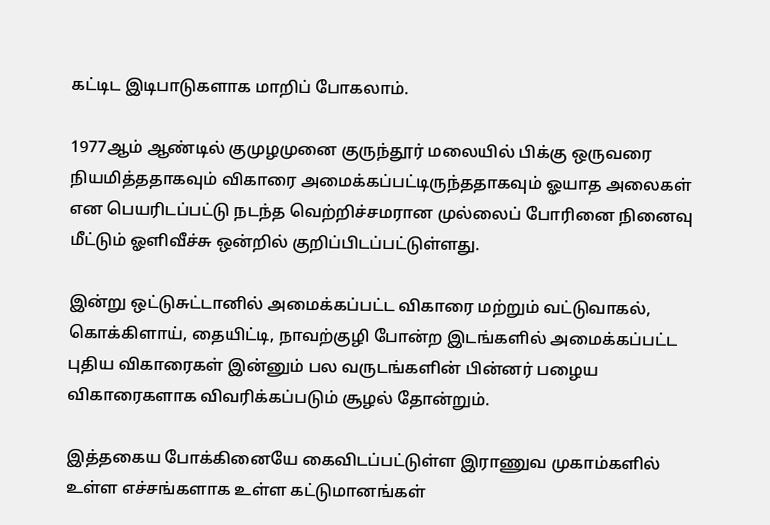கட்டிட இடிபாடுகளாக மாறிப் போகலாம்.

1977ஆம் ஆண்டில் குமுழமுனை குருந்தூர் மலையில் பிக்கு ஒருவரை நியமித்ததாகவும் விகாரை அமைக்கப்பட்டிருந்ததாகவும் ஓயாத அலைகள் என பெயரிடப்பட்டு நடந்த வெற்றிச்சமரான முல்லைப் போரினை நினைவு மீட்டும் ஓளிவீச்சு ஒன்றில் குறிப்பிடப்பட்டுள்ளது.

இன்று ஒட்டுசுட்டானில் அமைக்கப்பட்ட விகாரை மற்றும் வட்டுவாகல், கொக்கிளாய், தையிட்டி, நாவற்குழி போன்ற இடங்களில் அமைக்கப்பட்ட புதிய விகாரைகள் இன்னும் பல வருடங்களின் பின்னர் பழைய விகாரைகளாக விவரிக்கப்படும் சூழல் தோன்றும்.

இத்தகைய போக்கினையே கைவிடப்பட்டுள்ள இராணுவ முகாம்களில் உள்ள எச்சங்களாக உள்ள கட்டுமானங்கள்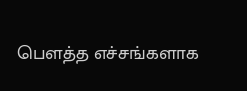பௌத்த எச்சங்களாக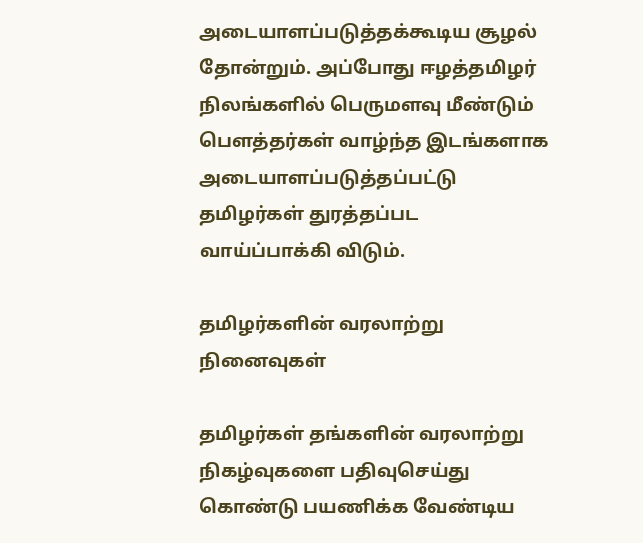அடையாளப்படுத்தக்கூடிய சூழல் தோன்றும். அப்போது ஈழத்தமிழர் நிலங்களில் பெருமளவு மீண்டும் பௌத்தர்கள் வாழ்ந்த இடங்களாக அடையாளப்படுத்தப்பட்டு தமிழர்கள் துரத்தப்பட வாய்ப்பாக்கி விடும்.

தமிழர்களின் வரலாற்று நினைவுகள்

தமிழர்கள் தங்களின் வரலாற்று நிகழ்வுகளை பதிவுசெய்து கொண்டு பயணிக்க வேண்டிய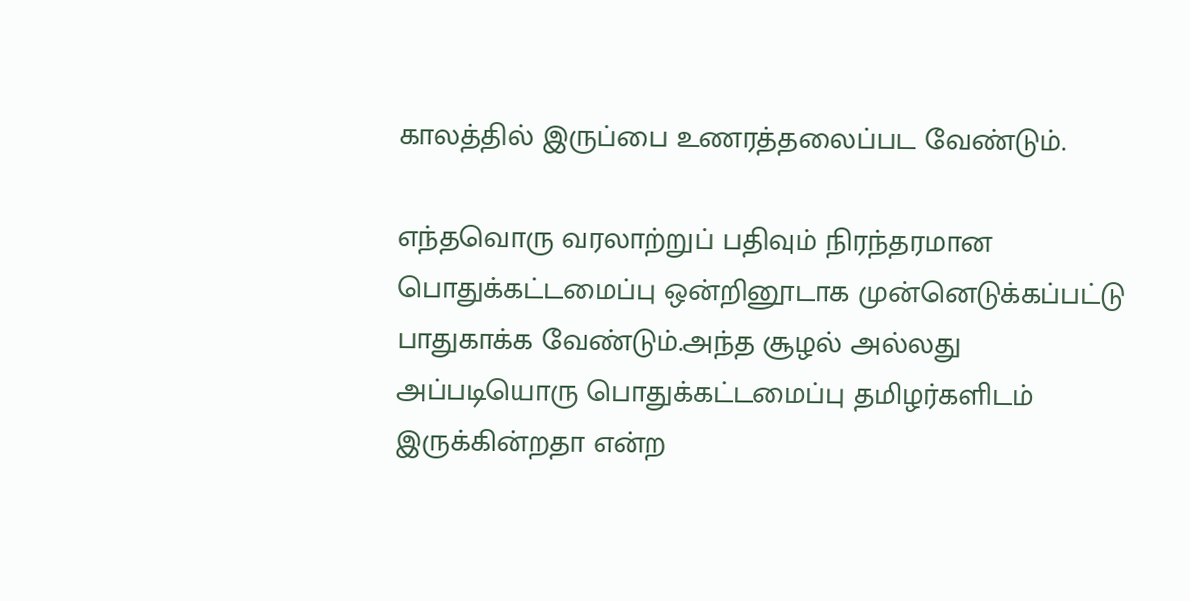காலத்தில் இருப்பை உணரத்தலைப்பட வேண்டும்.

எந்தவொரு வரலாற்றுப் பதிவும் நிரந்தரமான பொதுக்கட்டமைப்பு ஒன்றினூடாக முன்னெடுக்கப்பட்டு பாதுகாக்க வேண்டும்.அந்த சூழல் அல்லது அப்படியொரு பொதுக்கட்டமைப்பு தமிழர்களிடம் இருக்கின்றதா என்ற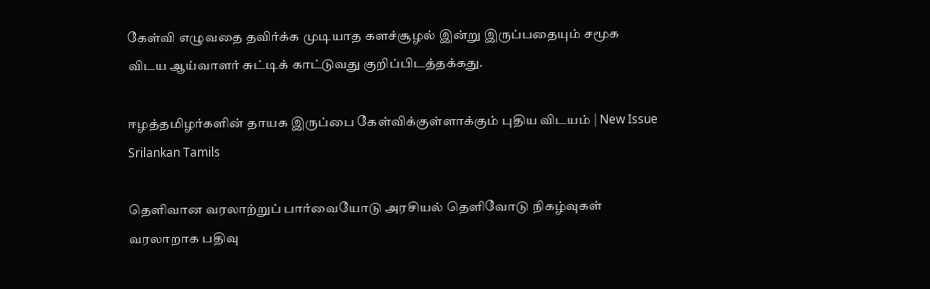கேள்வி எழுவதை தவிர்க்க முடியாத களச்சூழல் இன்று இருப்பதையும் சமூக விடய ஆய்வாளர் சுட்டிக் காட்டுவது குறிப்பிடத்தக்கது.

ஈழத்தமிழர்களின் தாயக இருப்பை கேள்விக்குள்ளாக்கும் புதிய விடயம் | New Issue Srilankan Tamils

தெளிவான வரலாற்றுப் பார்வையோடு அரசியல் தெளிவோடு நிகழ்வுகள் வரலாறாக பதிவு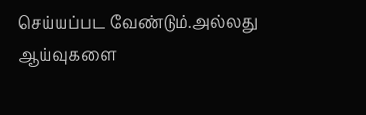செய்யப்பட வேண்டும்.அல்லது ஆய்வுகளை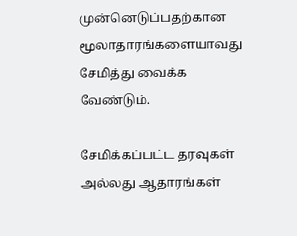முன்னெடுப்பதற்கான மூலாதாரங்களையாவது சேமித்து வைக்க வேண்டும்.

சேமிக்கப்பட்ட தரவுகள் அல்லது ஆதாரங்கள்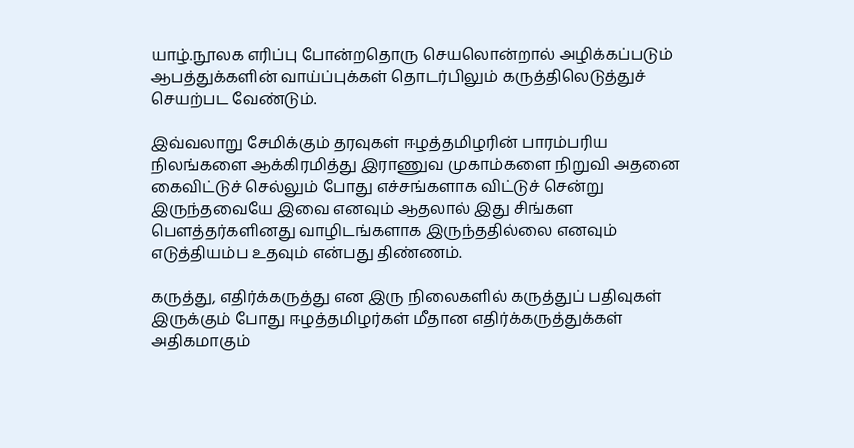யாழ்.நூலக எரிப்பு போன்றதொரு செயலொன்றால் அழிக்கப்படும் ஆபத்துக்களின் வாய்ப்புக்கள் தொடர்பிலும் கருத்திலெடுத்துச் செயற்பட வேண்டும்.

இவ்வலாறு சேமிக்கும் தரவுகள் ஈழத்தமிழரின் பாரம்பரிய நிலங்களை ஆக்கிரமித்து இராணுவ முகாம்களை நிறுவி அதனை கைவிட்டுச் செல்லும் போது எச்சங்களாக விட்டுச் சென்று இருந்தவையே இவை எனவும் ஆதலால் இது சிங்கள பௌத்தர்களினது வாழிடங்களாக இருந்ததில்லை எனவும் எடுத்தியம்ப உதவும் என்பது திண்ணம்.

கருத்து, எதிர்க்கருத்து என இரு நிலைகளில் கருத்துப் பதிவுகள் இருக்கும் போது ஈழத்தமிழர்கள் மீதான எதிர்க்கருத்துக்கள் அதிகமாகும்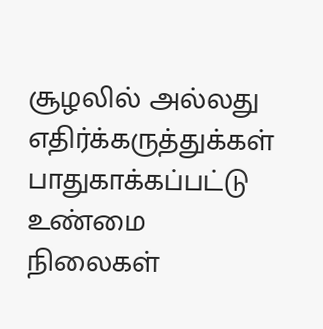சூழலில் அல்லது எதிர்க்கருத்துக்கள் பாதுகாக்கப்பட்டு உண்மை நிலைகள்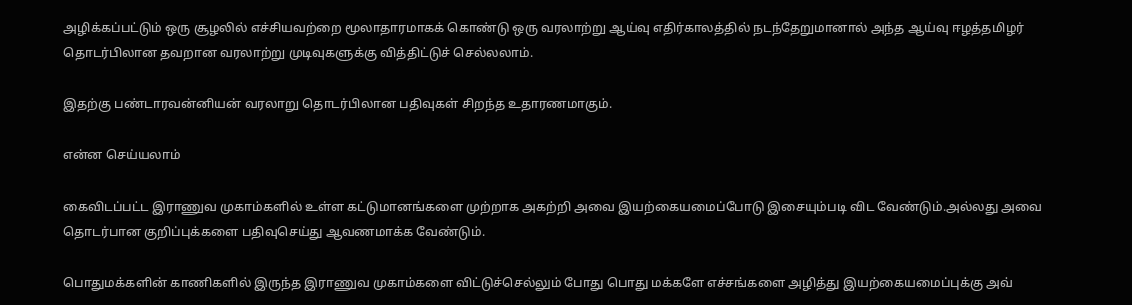அழிக்கப்பட்டும் ஒரு சூழலில் எச்சியவற்றை மூலாதாரமாகக் கொண்டு ஒரு வரலாற்று ஆய்வு எதிர்காலத்தில் நடந்தேறுமானால் அந்த ஆய்வு ஈழத்தமிழர் தொடர்பிலான தவறான வரலாற்று முடிவுகளுக்கு வித்திட்டுச் செல்லலாம்.

இதற்கு பண்டாரவன்னியன் வரலாறு தொடர்பிலான பதிவுகள் சிறந்த உதாரணமாகும்.

என்ன செய்யலாம்

கைவிடப்பட்ட இராணுவ முகாம்களில் உள்ள கட்டுமானங்களை முற்றாக அகற்றி அவை இயற்கையமைப்போடு இசையும்படி விட வேண்டும்.அல்லது அவை தொடர்பான குறிப்புக்களை பதிவுசெய்து ஆவணமாக்க வேண்டும்.

பொதுமக்களின் காணிகளில் இருந்த இராணுவ முகாம்களை விட்டுச்செல்லும் போது பொது மக்களே எச்சங்களை அழித்து இயற்கையமைப்புக்கு அவ்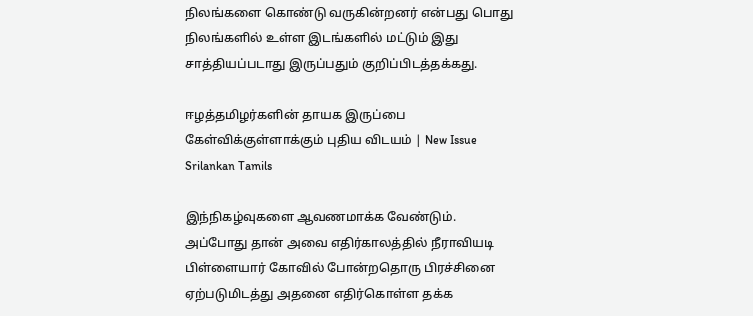நிலங்களை கொண்டு வருகின்றனர் என்பது பொது நிலங்களில் உள்ள இடங்களில் மட்டும் இது சாத்தியப்படாது இருப்பதும் குறிப்பிடத்தக்கது.

ஈழத்தமிழர்களின் தாயக இருப்பை கேள்விக்குள்ளாக்கும் புதிய விடயம் | New Issue Srilankan Tamils

இந்நிகழ்வுகளை ஆவணமாக்க வேண்டும். அப்போது தான் அவை எதிர்காலத்தில் நீராவியடி பிள்ளையார் கோவில் போன்றதொரு பிரச்சினை ஏற்படுமிடத்து அதனை எதிர்கொள்ள தக்க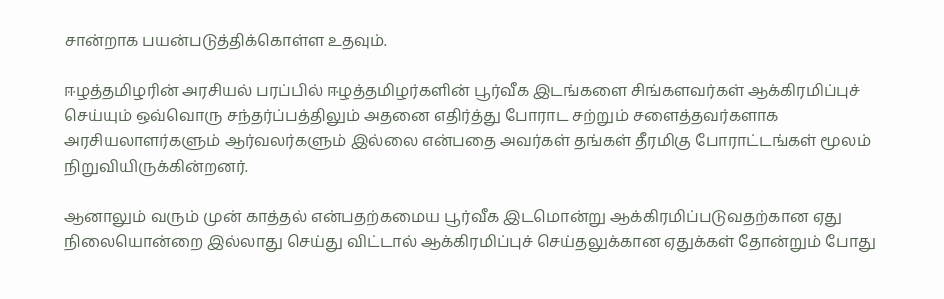சான்றாக பயன்படுத்திக்கொள்ள உதவும்.

ஈழத்தமிழரின் அரசியல் பரப்பில் ஈழத்தமிழர்களின் பூர்வீக இடங்களை சிங்களவர்கள் ஆக்கிரமிப்புச் செய்யும் ஒவ்வொரு சந்தர்ப்பத்திலும் அதனை எதிர்த்து போராட சற்றும் சளைத்தவர்களாக அரசியலாளர்களும் ஆர்வலர்களும் இல்லை என்பதை அவர்கள் தங்கள் தீரமிகு போராட்டங்கள் மூலம் நிறுவியிருக்கின்றனர்.

ஆனாலும் வரும் முன் காத்தல் என்பதற்கமைய பூர்வீக இடமொன்று ஆக்கிரமிப்படுவதற்கான ஏது நிலையொன்றை இல்லாது செய்து விட்டால் ஆக்கிரமிப்புச் செய்தலுக்கான ஏதுக்கள் தோன்றும் போது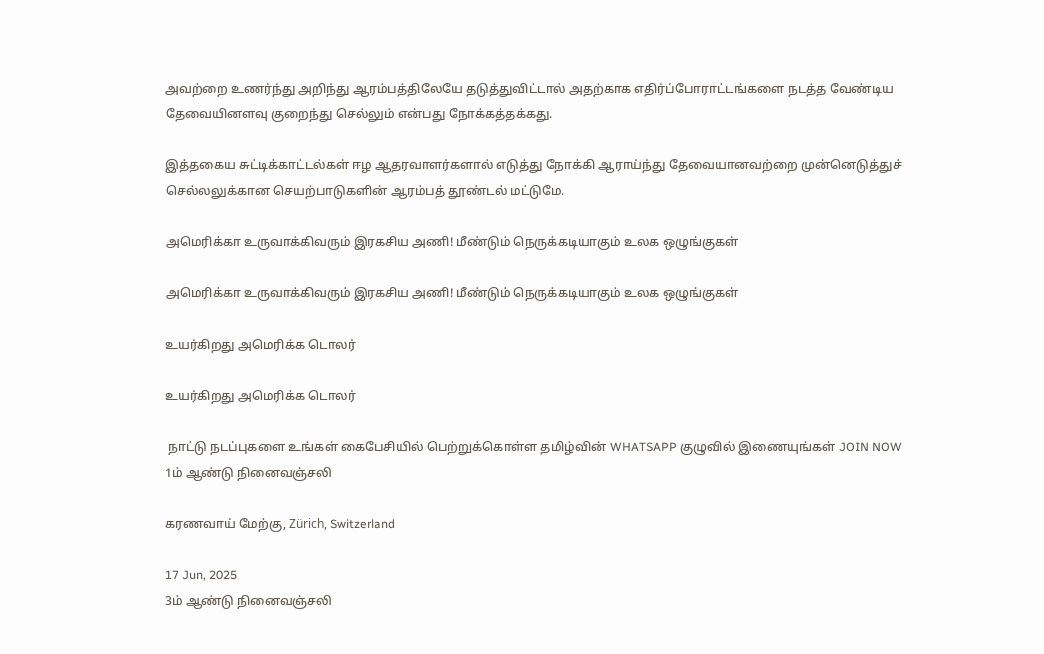அவற்றை உணர்ந்து அறிந்து ஆரம்பத்திலேயே தடுத்துவிட்டால் அதற்காக எதிர்ப்போராட்டங்களை நடத்த வேண்டிய தேவையினளவு குறைந்து செல்லும் என்பது நோக்கத்தக்கது.

இத்தகைய சுட்டிக்காட்டல்கள் ஈழ ஆதரவாளர்களால் எடுத்து நோக்கி ஆராய்ந்து தேவையானவற்றை முன்னெடுத்துச் செல்லலுக்கான செயற்பாடுகளின் ஆரம்பத் தூண்டல் மட்டுமே.

அமெரிக்கா உருவாக்கிவரும் இரகசிய அணி! மீண்டும் நெருக்கடியாகும் உலக ஒழுங்குகள்

அமெரிக்கா உருவாக்கிவரும் இரகசிய அணி! மீண்டும் நெருக்கடியாகும் உலக ஒழுங்குகள்

உயர்கிறது அமெரிக்க டொலர்

உயர்கிறது அமெரிக்க டொலர்

 நாட்டு நடப்புகளை உங்கள் கைபேசியில் பெற்றுக்கொள்ள தமிழ்வின் WHATSAPP குழுவில் இணையுங்கள் JOIN NOW
1ம் ஆண்டு நினைவஞ்சலி

கரணவாய் மேற்கு, Zürich, Switzerland

17 Jun, 2025
3ம் ஆண்டு நினைவஞ்சலி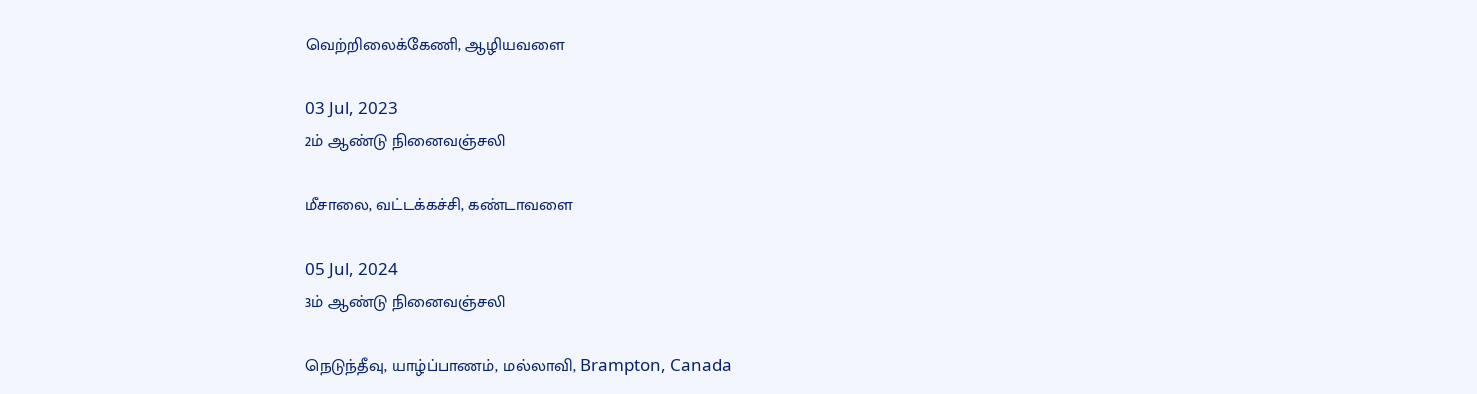வெற்றிலைக்கேணி, ஆழியவளை

03 Jul, 2023
2ம் ஆண்டு நினைவஞ்சலி

மீசாலை, வட்டக்கச்சி, கண்டாவளை

05 Jul, 2024
3ம் ஆண்டு நினைவஞ்சலி

நெடுந்தீவு, யாழ்ப்பாணம், மல்லாவி, Brampton, Canada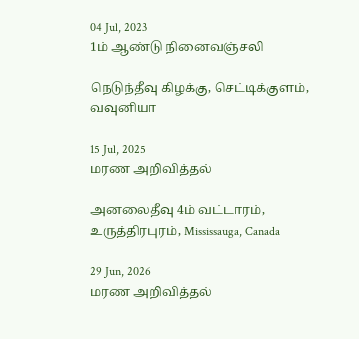04 Jul, 2023
1ம் ஆண்டு நினைவஞ்சலி

நெடுந்தீவு கிழக்கு, செட்டிக்குளம், வவுனியா

15 Jul, 2025
மரண அறிவித்தல்

அனலைதீவு 4ம் வட்டாரம், உருத்திரபுரம், Mississauga, Canada

29 Jun, 2026
மரண அறிவித்தல்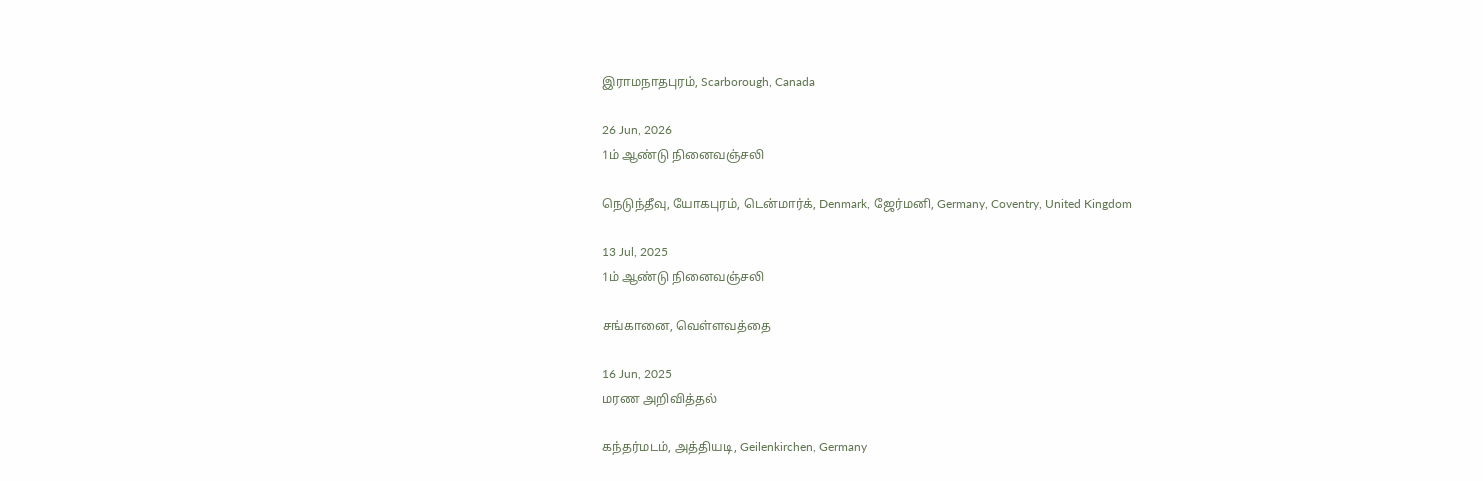இராமநாதபுரம், Scarborough, Canada

26 Jun, 2026
1ம் ஆண்டு நினைவஞ்சலி

நெடுந்தீவு, யோகபுரம், டென்மார்க், Denmark, ஜேர்மனி, Germany, Coventry, United Kingdom

13 Jul, 2025
1ம் ஆண்டு நினைவஞ்சலி

சங்கானை, வெள்ளவத்தை

16 Jun, 2025
மரண அறிவித்தல்

கந்தர்மடம், அத்தியடி, Geilenkirchen, Germany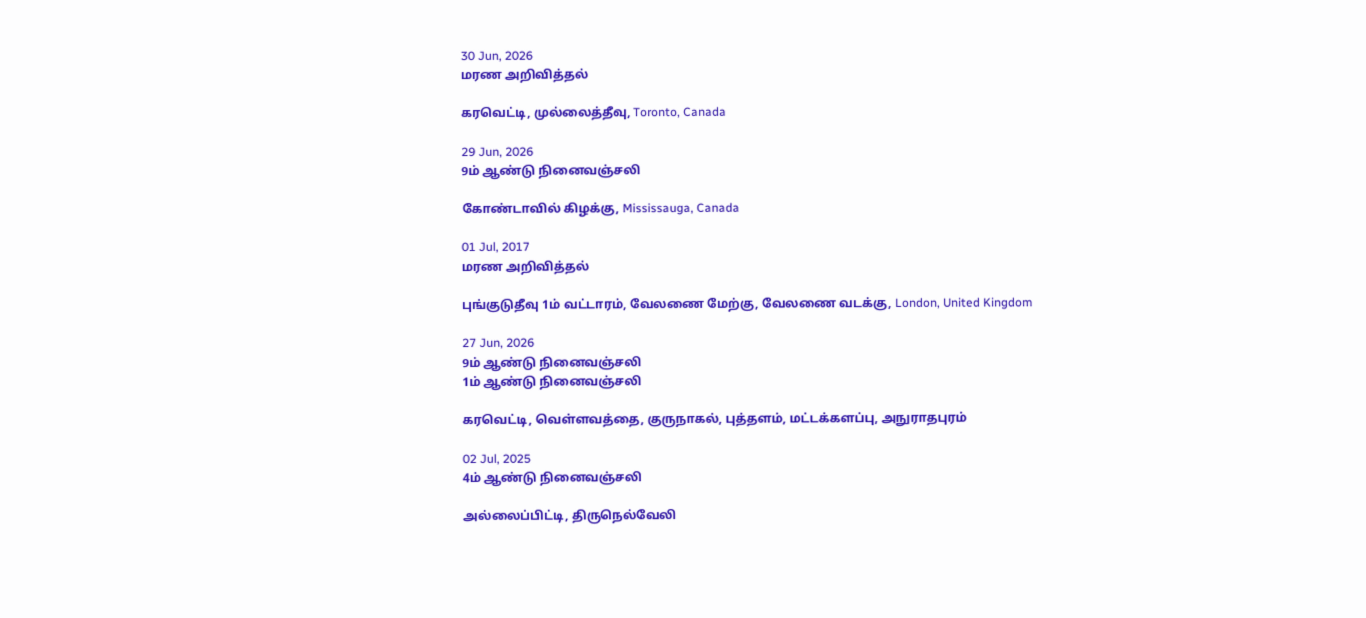30 Jun, 2026
மரண அறிவித்தல்

கரவெட்டி, முல்லைத்தீவு, Toronto, Canada

29 Jun, 2026
9ம் ஆண்டு நினைவஞ்சலி

கோண்டாவில் கிழக்கு, Mississauga, Canada

01 Jul, 2017
மரண அறிவித்தல்

புங்குடுதீவு 1ம் வட்டாரம், வேலணை மேற்கு, வேலணை வடக்கு, London, United Kingdom

27 Jun, 2026
9ம் ஆண்டு நினைவஞ்சலி
1ம் ஆண்டு நினைவஞ்சலி

கரவெட்டி, வெள்ளவத்தை, குருநாகல், புத்தளம், மட்டக்களப்பு, அநுராதபுரம்

02 Jul, 2025
4ம் ஆண்டு நினைவஞ்சலி

அல்லைப்பிட்டி, திருநெல்வேலி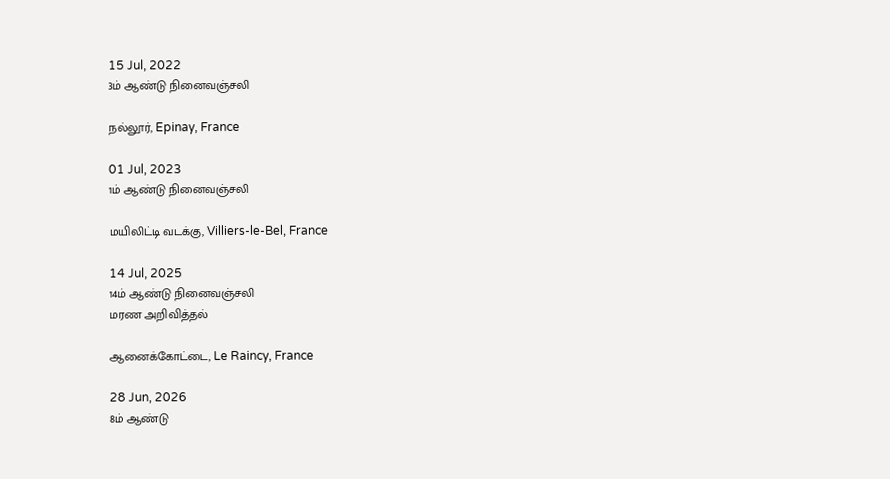15 Jul, 2022
3ம் ஆண்டு நினைவஞ்சலி

நல்லூர், Epinay, France

01 Jul, 2023
1ம் ஆண்டு நினைவஞ்சலி

மயிலிட்டி வடக்கு, Villiers-le-Bel, France

14 Jul, 2025
14ம் ஆண்டு நினைவஞ்சலி
மரண அறிவித்தல்

ஆனைக்கோட்டை, Le Raincy, France

28 Jun, 2026
8ம் ஆண்டு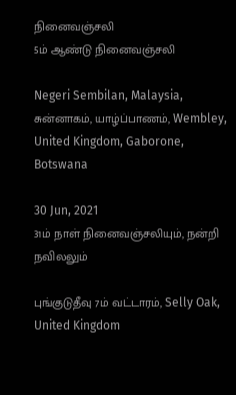நினைவஞ்சலி
5ம் ஆண்டு நினைவஞ்சலி

Negeri Sembilan, Malaysia, சுன்னாகம், யாழ்ப்பாணம், Wembley, United Kingdom, Gaborone, Botswana

30 Jun, 2021
31ம் நாள் நினைவஞ்சலியும், நன்றி நவிலலும்

புங்குடுதீவு 7ம் வட்டாரம், Selly Oak, United Kingdom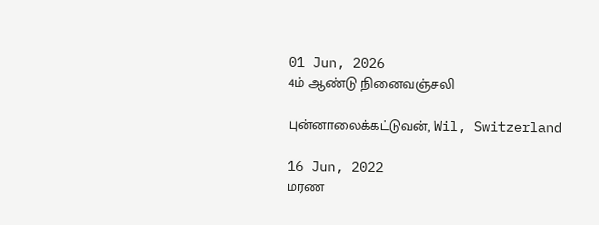01 Jun, 2026
4ம் ஆண்டு நினைவஞ்சலி

புன்னாலைக்கட்டுவன், Wil, Switzerland

16 Jun, 2022
மரண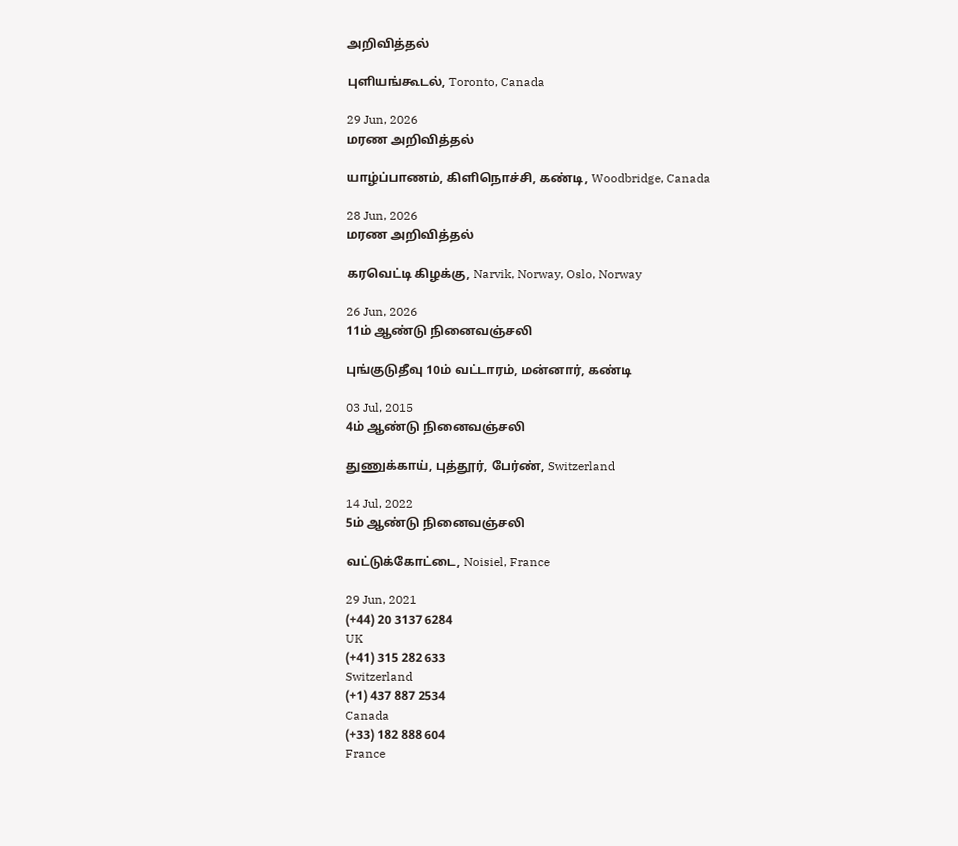அறிவித்தல்

புளியங்கூடல், Toronto, Canada

29 Jun, 2026
மரண அறிவித்தல்

யாழ்ப்பாணம், கிளிநொச்சி, கண்டி, Woodbridge, Canada

28 Jun, 2026
மரண அறிவித்தல்

கரவெட்டி கிழக்கு, Narvik, Norway, Oslo, Norway

26 Jun, 2026
11ம் ஆண்டு நினைவஞ்சலி

புங்குடுதீவு 10ம் வட்டாரம், மன்னார், கண்டி

03 Jul, 2015
4ம் ஆண்டு நினைவஞ்சலி

துணுக்காய், புத்தூர், பேர்ண், Switzerland

14 Jul, 2022
5ம் ஆண்டு நினைவஞ்சலி

வட்டுக்கோட்டை, Noisiel, France

29 Jun, 2021
(+44) 20 3137 6284
UK
(+41) 315 282 633
Switzerland
(+1) 437 887 2534
Canada
(+33) 182 888 604
France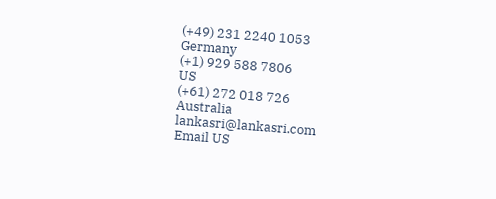(+49) 231 2240 1053
Germany
(+1) 929 588 7806
US
(+61) 272 018 726
Australia
lankasri@lankasri.com
Email US